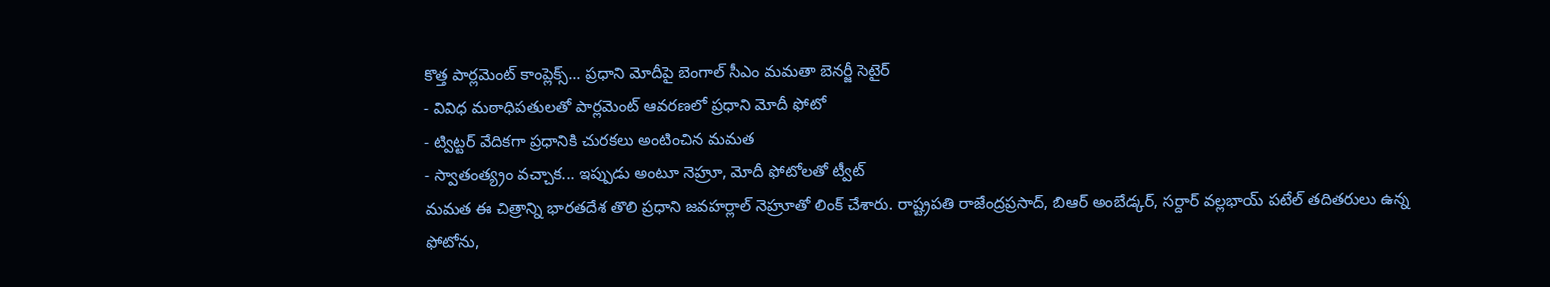కొత్త పార్లమెంట్ కాంప్లెక్స్... ప్రధాని మోదీపై బెంగాల్ సీఎం మమతా బెనర్జీ సెటైర్
- వివిధ మఠాధిపతులతో పార్లమెంట్ ఆవరణలో ప్రధాని మోదీ ఫోటో
- ట్విట్టర్ వేదికగా ప్రధానికి చురకలు అంటించిన మమత
- స్వాతంత్య్రం వచ్చాక... ఇప్పుడు అంటూ నెహ్రూ, మోదీ ఫోటోలతో ట్వీట్
మమత ఈ చిత్రాన్ని భారతదేశ తొలి ప్రధాని జవహర్లాల్ నెహ్రూతో లింక్ చేశారు. రాష్ట్రపతి రాజేంద్రప్రసాద్, బిఆర్ అంబేడ్కర్, సర్దార్ వల్లభాయ్ పటేల్ తదితరులు ఉన్న ఫోటోను,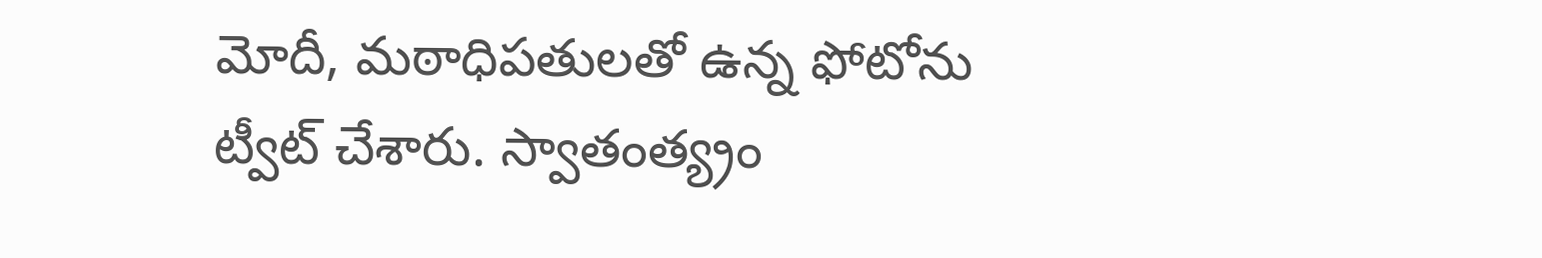మోదీ, మఠాధిపతులతో ఉన్న ఫోటోను ట్వీట్ చేశారు. స్వాతంత్య్రం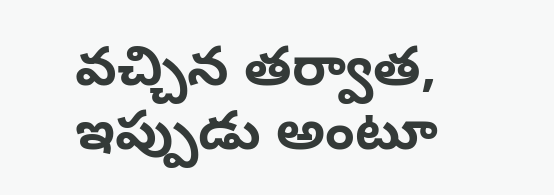వచ్చిన తర్వాత, ఇప్పుడు అంటూ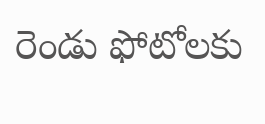రెండు ఫోటోలకు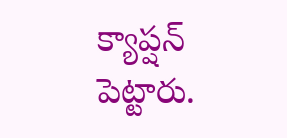క్యాప్షన్ పెట్టారు.